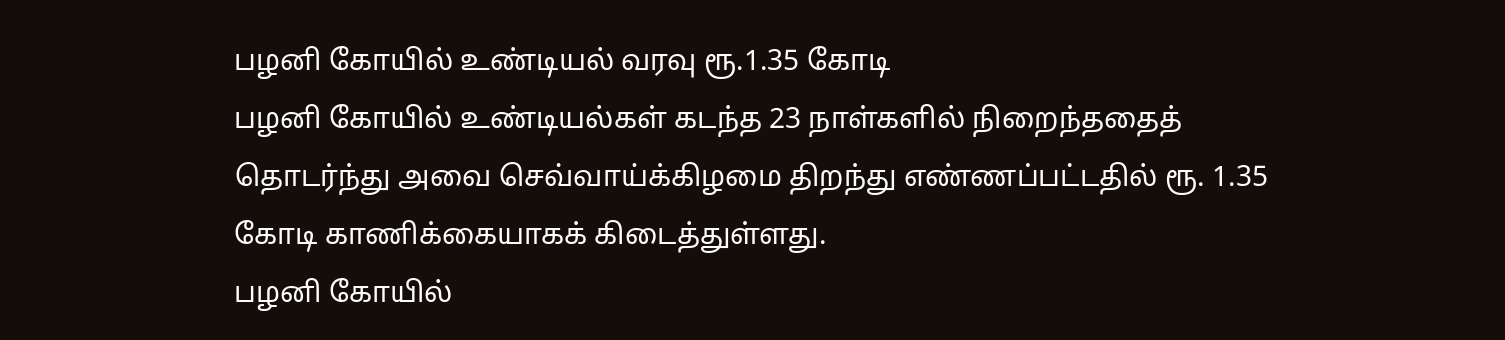பழனி கோயில் உண்டியல் வரவு ரூ.1.35 கோடி
பழனி கோயில் உண்டியல்கள் கடந்த 23 நாள்களில் நிறைந்ததைத் தொடர்ந்து அவை செவ்வாய்க்கிழமை திறந்து எண்ணப்பட்டதில் ரூ. 1.35 கோடி காணிக்கையாகக் கிடைத்துள்ளது.
பழனி கோயில்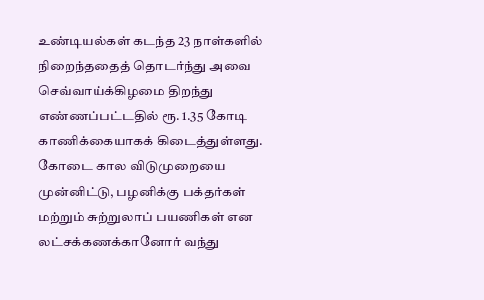உண்டியல்கள் கடந்த 23 நாள்களில் நிறைந்ததைத் தொடர்ந்து அவை செவ்வாய்க்கிழமை திறந்து எண்ணப்பட்டதில் ரூ. 1.35 கோடி காணிக்கையாகக் கிடைத்துள்ளது.
கோடை கால விடுமுறையை முன்னிட்டு, பழனிக்கு பக்தர்கள் மற்றும் சுற்றுலாப் பயணிகள் என லட்சக்கணக்கானோர் வந்து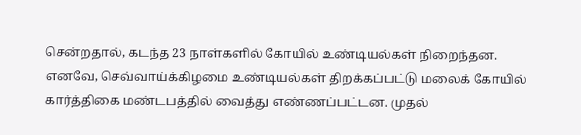சென்றதால், கடந்த 23 நாள்களில் கோயில் உண்டியல்கள் நிறைந்தன. எனவே, செவ்வாய்க்கிழமை உண்டியல்கள் திறக்கப்பட்டு மலைக் கோயில் கார்த்திகை மண்டபத்தில் வைத்து எண்ணப்பட்டன. முதல்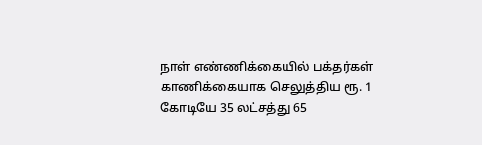நாள் எண்ணிக்கையில் பக்தர்கள் காணிக்கையாக செலுத்திய ரூ. 1 கோடியே 35 லட்சத்து 65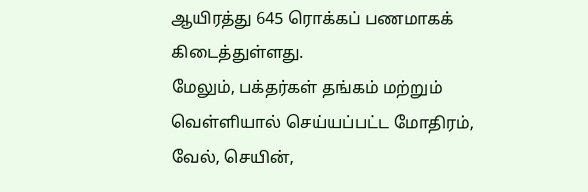ஆயிரத்து 645 ரொக்கப் பணமாகக் கிடைத்துள்ளது.
மேலும், பக்தர்கள் தங்கம் மற்றும் வெள்ளியால் செய்யப்பட்ட மோதிரம், வேல், செயின்,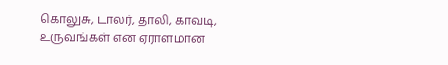கொலுசு, டாலர், தாலி, காவடி, உருவங்கள் என ஏராளமான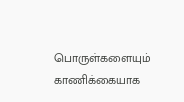பொருள்களையும் காணிக்கையாக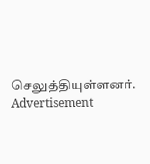செலுத்தியுள்ளனர்.
Advertisement